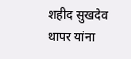शहीद सुखदेव थापर यांना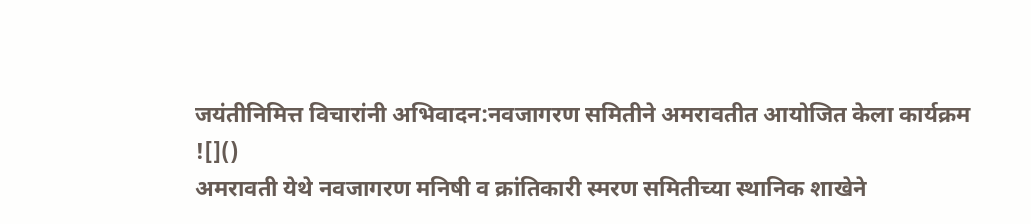जयंतीनिमित्त विचारांनी अभिवादन:नवजागरण समितीने अमरावतीत आयोजित केला कार्यक्रम
![]()
अमरावती येथे नवजागरण मनिषी व क्रांतिकारी स्मरण समितीच्या स्थानिक शाखेने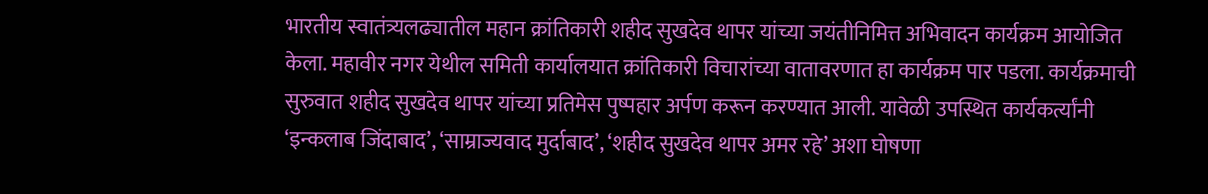भारतीय स्वातंत्र्यलढ्यातील महान क्रांतिकारी शहीद सुखदेव थापर यांच्या जयंतीनिमित्त अभिवादन कार्यक्रम आयोजित केला. महावीर नगर येथील समिती कार्यालयात क्रांतिकारी विचारांच्या वातावरणात हा कार्यक्रम पार पडला. कार्यक्रमाची सुरुवात शहीद सुखदेव थापर यांच्या प्रतिमेस पुष्पहार अर्पण करून करण्यात आली. यावेळी उपस्थित कार्यकर्त्यांनी ‘इन्कलाब जिंदाबाद’, ‘साम्राज्यवाद मुर्दाबाद’, ‘शहीद सुखदेव थापर अमर रहे’ अशा घोषणा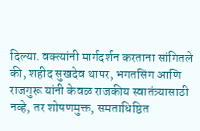दिल्या. वक्त्यांनी मार्गदर्शन करताना सांगितले की, शहीद सुखदेव थापर, भगतसिंग आणि राजगुरू यांनी केवळ राजकीय स्वातंत्र्यासाठी नव्हे, तर शोषणमुक्त, समताधिष्ठित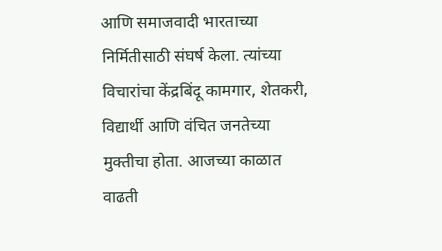आणि समाजवादी भारताच्या निर्मितीसाठी संघर्ष केला. त्यांच्या विचारांचा केंद्रबिंदू कामगार, शेतकरी, विद्यार्थी आणि वंचित जनतेच्या मुक्तीचा होता. आजच्या काळात वाढती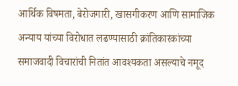आर्थिक विषमता, बेरोजगारी, खासगीकरण आणि सामाजिक अन्याय यांच्या विरोधात लढण्यासाठी क्रांतिकारकांच्या समाजवादी विचारांची नितांत आवश्यकता असल्याचे नमूद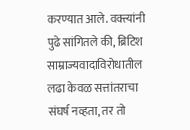करण्यात आले. वक्त्यांनी पुढे सांगितले की, ब्रिटिश साम्राज्यवादाविरोधातील लढा केवळ सत्तांतराचा संघर्ष नव्हता, तर तो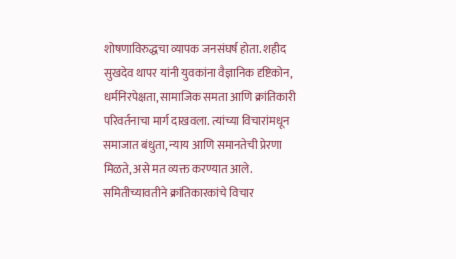शोषणाविरुद्धचा व्यापक जनसंघर्ष होता. शहीद सुखदेव थापर यांनी युवकांना वैज्ञानिक दृष्टिकोन, धर्मनिरपेक्षता, सामाजिक समता आणि क्रांतिकारी परिवर्तनाचा मार्ग दाखवला. त्यांच्या विचारांमधून समाजात बंधुता, न्याय आणि समानतेची प्रेरणा मिळते, असे मत व्यक्त करण्यात आले. समितीच्यावतीने क्रांतिकारकांचे विचार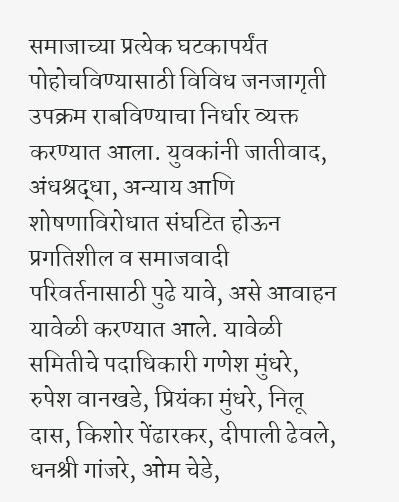समाजाच्या प्रत्येक घटकापर्यंत पोहोचविण्यासाठी विविध जनजागृती उपक्रम राबविण्याचा निर्धार व्यक्त करण्यात आला. युवकांनी जातीवाद, अंधश्रद्धा, अन्याय आणि शोषणाविरोधात संघटित होऊन प्रगतिशील व समाजवादी परिवर्तनासाठी पुढे यावे, असे आवाहन यावेळी करण्यात आले. यावेळी समितीचे पदाधिकारी गणेश मुंधरे, रुपेश वानखडे, प्रियंका मुंधरे, निलू दास, किशोर पेंढारकर, दीपाली ढेवले, धनश्री गांजरे, ओम चेडे,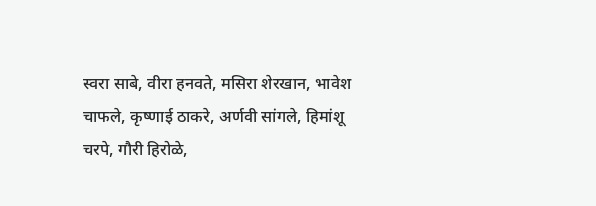स्वरा साबे, वीरा हनवते, मसिरा शेरखान, भावेश चाफले, कृष्णाई ठाकरे, अर्णवी सांगले, हिमांशू चरपे, गौरी हिरोळे,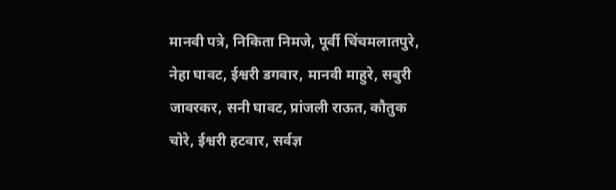मानवी पत्रे, निकिता निमजे, पूर्वी चिंचमलातपुरे, नेहा घावट, ईश्वरी डगवार, मानवी माहुरे, सबुरी जावरकर, सनी घावट, प्रांजली राऊत, कौतुक चोरे, ईश्वरी हटवार, सर्वज्ञ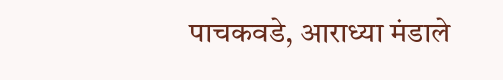पाचकवडे, आराध्या मंडाले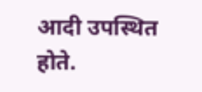आदी उपस्थित होते.